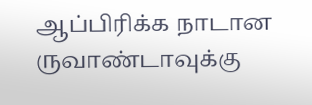ஆப்பிரிக்க நாடான ருவாண்டாவுக்கு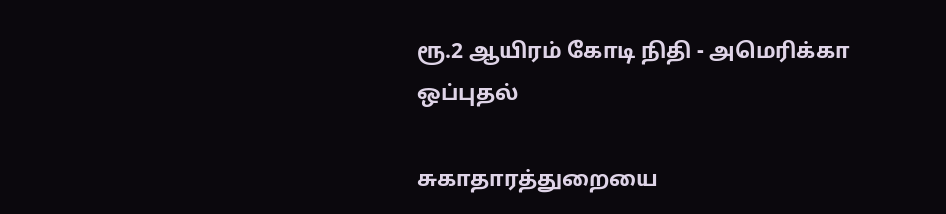ரூ.2 ஆயிரம் கோடி நிதி - அமெரிக்கா ஒப்புதல்

சுகாதாரத்துறையை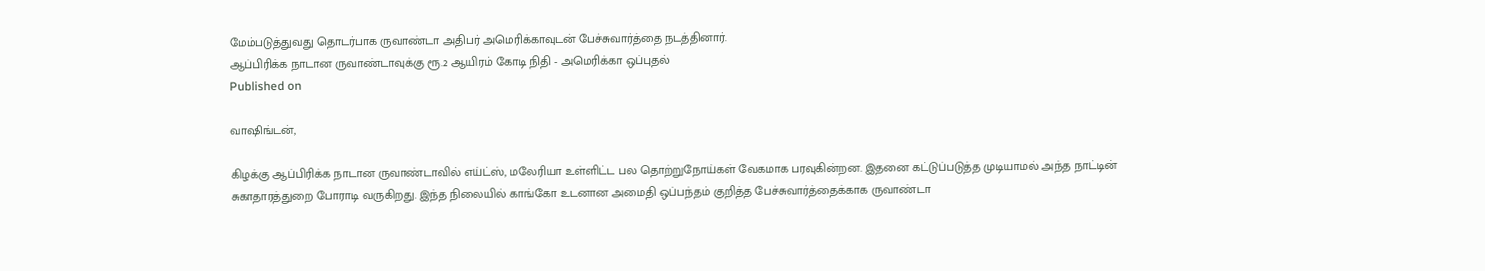மேம்படுத்துவது தொடர்பாக ருவாண்டா அதிபர் அமெரிக்காவுடன் பேச்சுவார்த்தை நடத்தினார்.
ஆப்பிரிக்க நாடான ருவாண்டாவுக்கு ரூ.2 ஆயிரம் கோடி நிதி - அமெரிக்கா ஒப்புதல்
Published on

வாஷிங்டன்,

கிழக்கு ஆப்பிரிக்க நாடான ருவாண்டாவில் எய்ட்ஸ், மலேரியா உள்ளிட்ட பல தொற்றுநோய்கள் வேகமாக பரவுகின்றன. இதனை கட்டுப்படுத்த முடியாமல் அந்த நாட்டின் சுகாதாரத்துறை போராடி வருகிறது. இந்த நிலையில் காங்கோ உடனான அமைதி ஒப்பந்தம் குறித்த பேச்சுவார்த்தைக்காக ருவாண்டா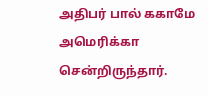அதிபர் பால் ககாமே அமெரிக்கா சென்றிருந்தார்.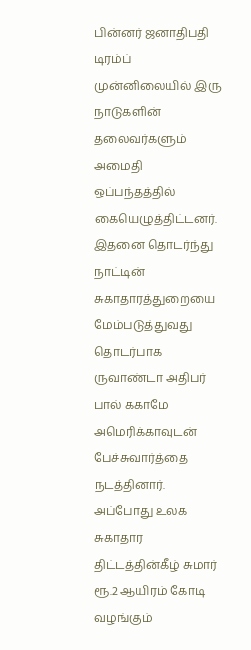பின்னர் ஜனாதிபதி டிரம்ப் முன்னிலையில் இரு நாடுகளின் தலைவர்களும் அமைதி ஒப்பந்தத்தில் கையெழுத்திட்டனர். இதனை தொடர்ந்து நாட்டின் சுகாதாரத்துறையை மேம்படுத்துவது தொடர்பாக ருவாண்டா அதிபர் பால் ககாமே அமெரிக்காவுடன் பேச்சுவார்த்தை நடத்தினார். அப்போது உலக சுகாதார திட்டத்தின்கீழ் சுமார் ரூ.2 ஆயிரம் கோடி வழங்கும்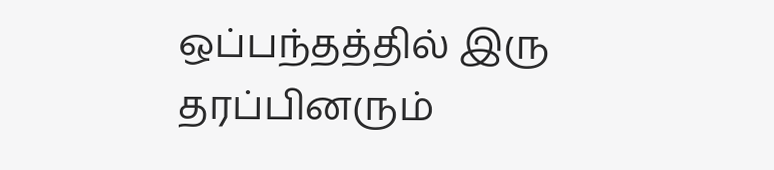ஒப்பந்தத்தில் இரு தரப்பினரும்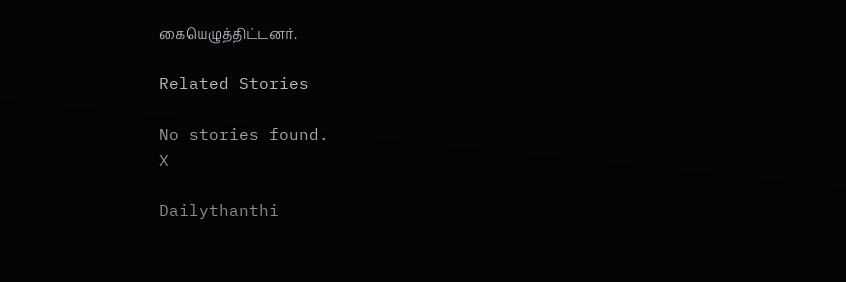கையெழுத்திட்டனர்.

Related Stories

No stories found.
X

Dailythanthi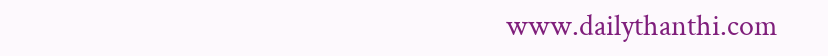www.dailythanthi.com